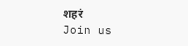शहरं
Join us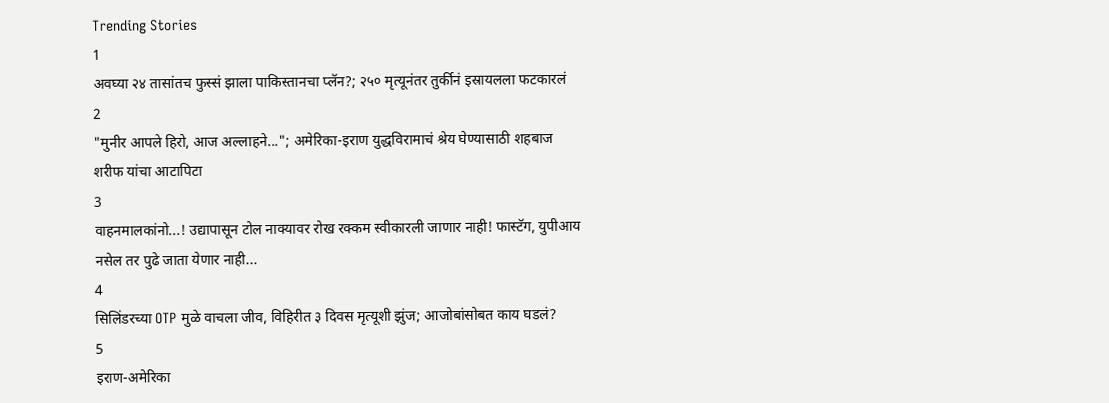Trending Stories
1
अवघ्या २४ तासांतच फुस्सं झाला पाकिस्तानचा प्लॅन?; २५० मृत्यूनंतर तुर्कीनं इस्रायलला फटकारलं
2
"मुनीर आपले हिरो, आज अल्लाहने..."; अमेरिका-इराण युद्धविरामाचं श्रेय घेण्यासाठी शहबाज शरीफ यांचा आटापिटा
3
वाहनमालकांनो...! उद्यापासून टोल नाक्यावर रोख रक्कम स्वीकारली जाणार नाही! फास्टॅग, युपीआय नसेल तर पुढे जाता येणार नाही...
4
सिलिंडरच्या OTP मुळे वाचला जीव, विहिरीत ३ दिवस मृत्यूशी झुंज; आजोबांसोबत काय घडलं?
5
इराण-अमेरिका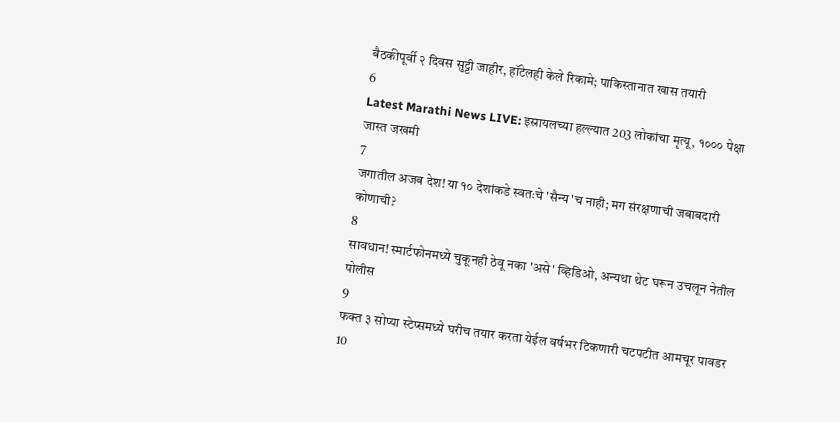बैठकीपूर्वी २ दिवस सुट्टी जाहीर, हॉटेलही केले रिकामे; पाकिस्तानात खास तयारी
6
Latest Marathi News LIVE: इस्रायलच्या हल्ल्यात 203 लोकांचा मृत्यू, १००० पेक्षा जास्त जखमी
7
जगातील अजब देश! या १० देशांकडे स्वतःचे 'सैन्य'च नाही; मग संरक्षणाची जबाबदारी कोणाची?
8
सावधान! स्मार्टफोनमध्ये चुकूनही ठेवू नका 'असे' व्हिडिओ, अन्यथा थेट घरून उचलून नेतील पोलीस
9
फक्त ३ सोप्या स्टेप्समध्ये घरीच तयार करता येईल वर्षभर टिकणारी चटपटीत आमचूर पावडर
10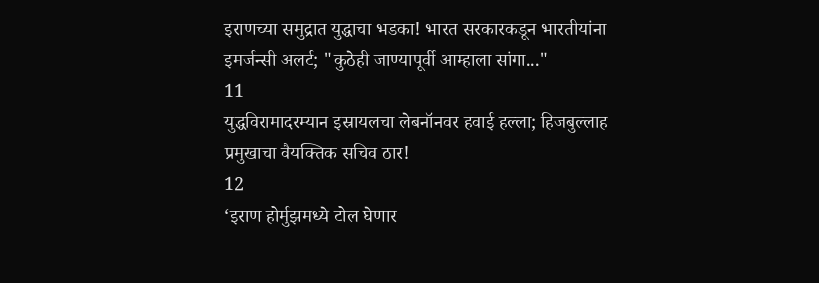इराणच्या समुद्रात युद्धाचा भडका! भारत सरकारकडून भारतीयांना इमर्जन्सी अलर्ट; "कुठेही जाण्यापूर्वी आम्हाला सांगा..."
11
युद्धविरामादरम्यान इस्रायलचा लेबनॉनवर हवाई हल्ला; हिजबुल्लाह प्रमुखाचा वैयक्तिक सचिव ठार!
12
‘इराण होर्मुझमध्ये टोल घेणार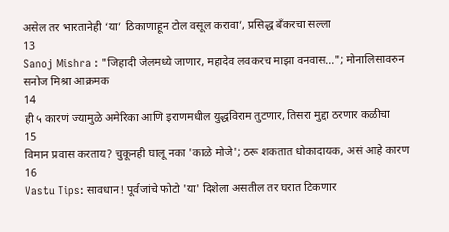असेल तर भारतानेही ‘या’ ठिकाणाहून टोल वसूल करावा’, प्रसिद्ध बँकरचा सल्ला
13
Sanoj Mishra : "जिहादी जेलमध्ये जाणार, महादेव लवकरच माझा वनवास..."; मोनालिसावरुन सनोज मिश्रा आक्रमक
14
ही ५ कारणं ज्यामुळे अमेरिका आणि इराणमधील युद्धविराम तुटणार, तिसरा मुद्दा ठरणार कळीचा
15
विमान प्रवास करताय? चुकूनही घालू नका 'काळे मोजे'; ठरू शकतात धोकादायक, असं आहे कारण
16
Vastu Tips: सावधान! पूर्वजांचे फोटो 'या' दिशेला असतील तर घरात टिकणार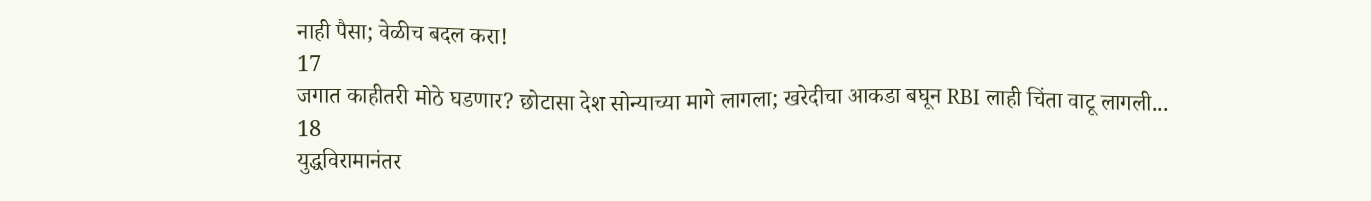नाही पैसा; वेळीच बदल करा!
17
जगात काहीतरी मोठे घडणार? छोटासा देश सोन्याच्या मागे लागला; खरेदीचा आकडा बघून RBI लाही चिंता वाटू लागली...
18
युद्धविरामानंतर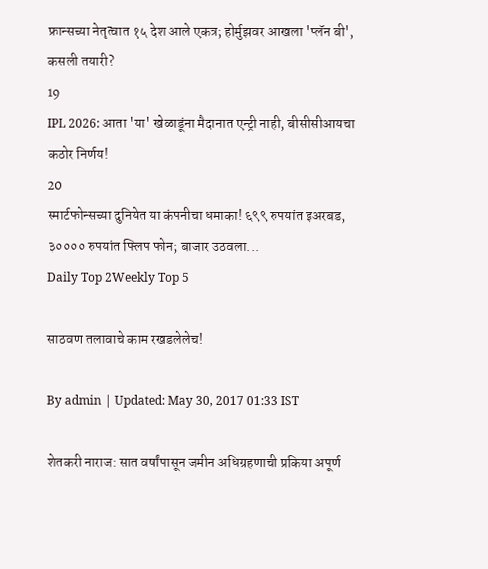फ्रान्सच्या नेतृत्वात १५ देश आले एकत्र; होर्मुझवर आखला 'प्लॅन बी', कसली तयारी?
19
IPL 2026: आता 'या' खेळाडूंना मैदानात एन्ट्री नाही, बीसीसीआयचा कठोर निर्णय!
20
स्मार्टफोन्सच्या दुनियेत या कंपनीचा धमाका! ६९९ रुपयांत इअरबड, ३०००० रुपयांत फ्लिप फोन; बाजार उठवला...
Daily Top 2Weekly Top 5

साठवण तलावाचे काम रखडलेलेच!

By admin | Updated: May 30, 2017 01:33 IST

शेतकरी नाराज: सात वर्षांपासून जमीन अधिग्रहणाची प्रकिया अपूर्ण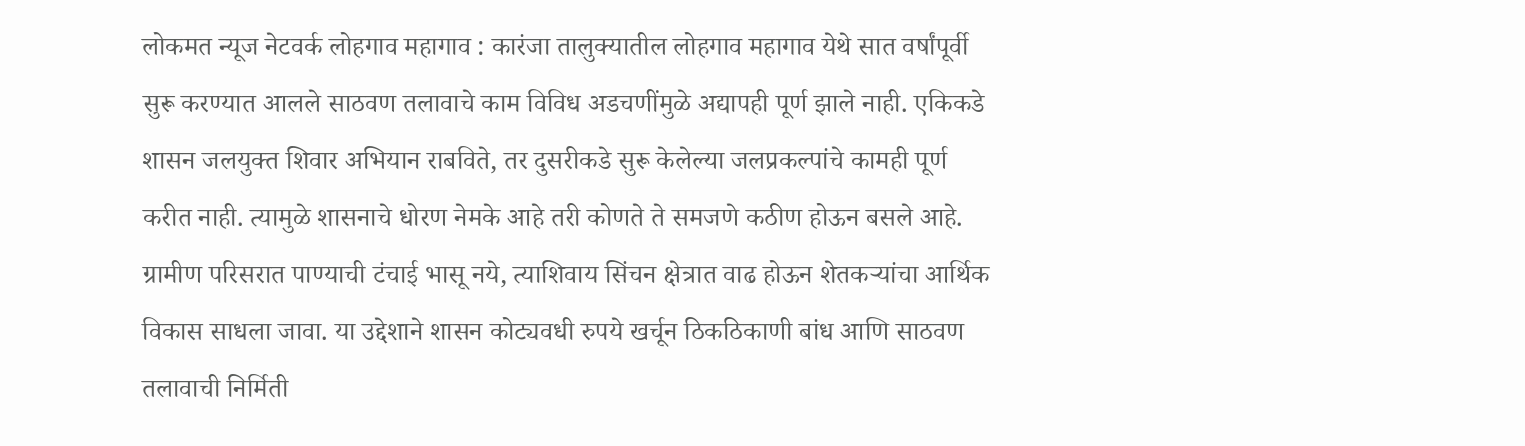लोकमत न्यूज नेटवर्क लोहगाव महागाव : कारंजा तालुक्यातील लोहगाव महागाव येथे सात वर्षांपूर्वी सुरू करण्यात आलले साठवण तलावाचे काम विविध अडचणींमुळे अद्यापही पूर्ण झाले नाही. एकिकडे शासन जलयुक्त शिवार अभियान राबविते, तर दुसरीकडे सुरू केलेल्या जलप्रकल्पांचे कामही पूर्ण करीत नाही. त्यामुळे शासनाचे धोरण नेमके आहे तरी कोणते ते समजणे कठीण होऊन बसले आहे. ग्रामीण परिसरात पाण्याची टंचाई भासू नये, त्याशिवाय सिंचन क्षेत्रात वाढ होऊन शेतकऱ्यांचा आर्थिक विकास साधला जावा. या उद्देशाने शासन कोट्यवधी रुपये खर्चून ठिकठिकाणी बांध आणि साठवण तलावाची निर्मिती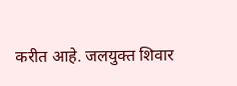करीत आहे. जलयुक्त शिवार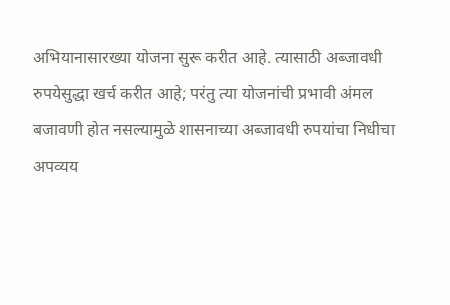अभियानासारख्या योजना सुरू करीत आहे. त्यासाठी अब्जावधी रुपयेसुद्धा खर्च करीत आहे; परंतु त्या योजनांची प्रभावी अंमल बजावणी होत नसल्यामुळे शासनाच्या अब्जावधी रुपयांचा निधीचा अपव्यय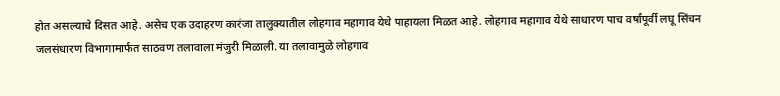होत असल्याचे दिसत आहे. असेच एक उदाहरण कारंजा तालुक्यातील लोहगाव महागाव येथे पाहायला मिळत आहे. लोहगाव महागाव येथे साधारण पाच वर्षांपूर्वी लघू सिंचन जलसंधारण विभागामार्फत साठवण तलावाला मंजुरी मिळाली. या तलावामुळे लोहगाव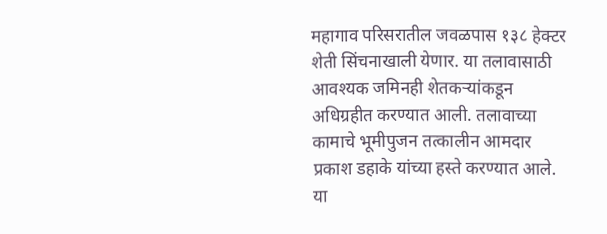महागाव परिसरातील जवळपास १३८ हेक्टर शेती सिंचनाखाली येणार. या तलावासाठी आवश्यक जमिनही शेतकऱ्यांकडून अधिग्रहीत करण्यात आली. तलावाच्या कामाचे भूमीपुजन तत्कालीन आमदार प्रकाश डहाके यांच्या हस्ते करण्यात आले. या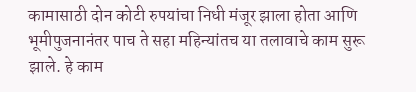कामासाठी दोन कोटी रुपयांचा निधी मंजूर झाला होता आणि भूमीपुजनानंतर पाच ते सहा महिन्यांतच या तलावाचे काम सुरू झाले. हे काम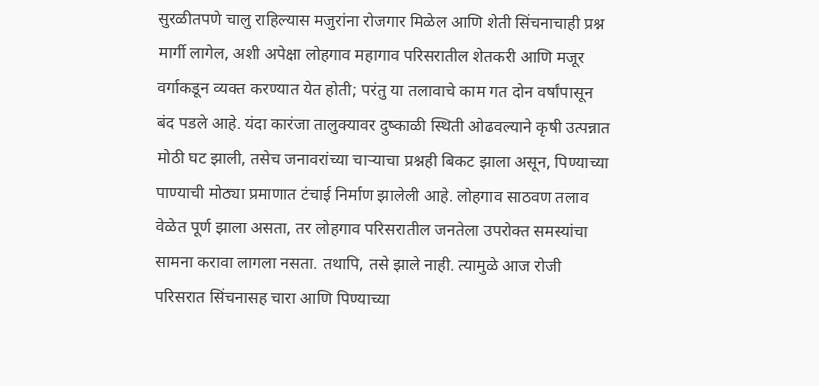सुरळीतपणे चालु राहिल्यास मजुरांना रोजगार मिळेल आणि शेती सिंचनाचाही प्रश्न मार्गी लागेल, अशी अपेक्षा लोहगाव महागाव परिसरातील शेतकरी आणि मजूर वर्गाकडून व्यक्त करण्यात येत होती; परंतु या तलावाचे काम गत दोन वर्षांपासून बंद पडले आहे. यंदा कारंजा तालुक्यावर दुष्काळी स्थिती ओढवल्याने कृषी उत्पन्नात मोठी घट झाली, तसेच जनावरांच्या चाऱ्याचा प्रश्नही बिकट झाला असून, पिण्याच्या पाण्याची मोठ्या प्रमाणात टंचाई निर्माण झालेली आहे. लोहगाव साठवण तलाव वेळेत पूर्ण झाला असता, तर लोहगाव परिसरातील जनतेला उपरोक्त समस्यांचा सामना करावा लागला नसता. तथापि, तसे झाले नाही. त्यामुळे आज रोजी परिसरात सिंचनासह चारा आणि पिण्याच्या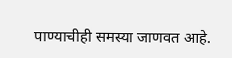पाण्याचीही समस्या जाणवत आहे.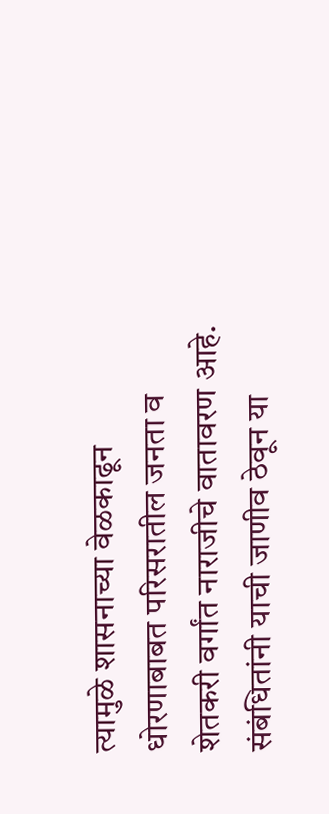त्यामुळे शासनाच्या वेळकाढून धोरणाबाबत परिसरातील जनता व शेतकरी वर्गांत नाराजीचे वातावरण आहे. संबंधितांनी याची जाणीव ठेवून या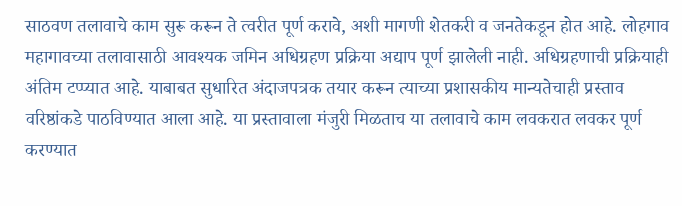साठवण तलावाचे काम सुरू करून ते त्वरीत पूर्ण करावे, अशी मागणी शेतकरी व जनतेकडून होत आहे. लोहगाव महागावच्या तलावासाठी आवश्यक जमिन अधिग्रहण प्रक्रिया अद्याप पूर्ण झालेली नाही. अधिग्रहणाची प्रक्रियाही अंतिम टप्प्यात आहे. याबाबत सुधारित अंदाजपत्रक तयार करून त्याच्या प्रशासकीय मान्यतेचाही प्रस्ताव वरिष्ठांकडे पाठविण्यात आला आहे. या प्रस्तावाला मंजुरी मिळताच या तलावाचे काम लवकरात लवकर पूर्ण करण्यात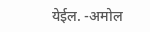येईल. -अमोल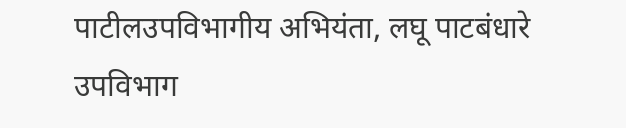पाटीलउपविभागीय अभियंता, लघू पाटबंधारे उपविभाग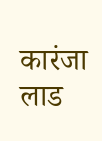कारंजा लाड